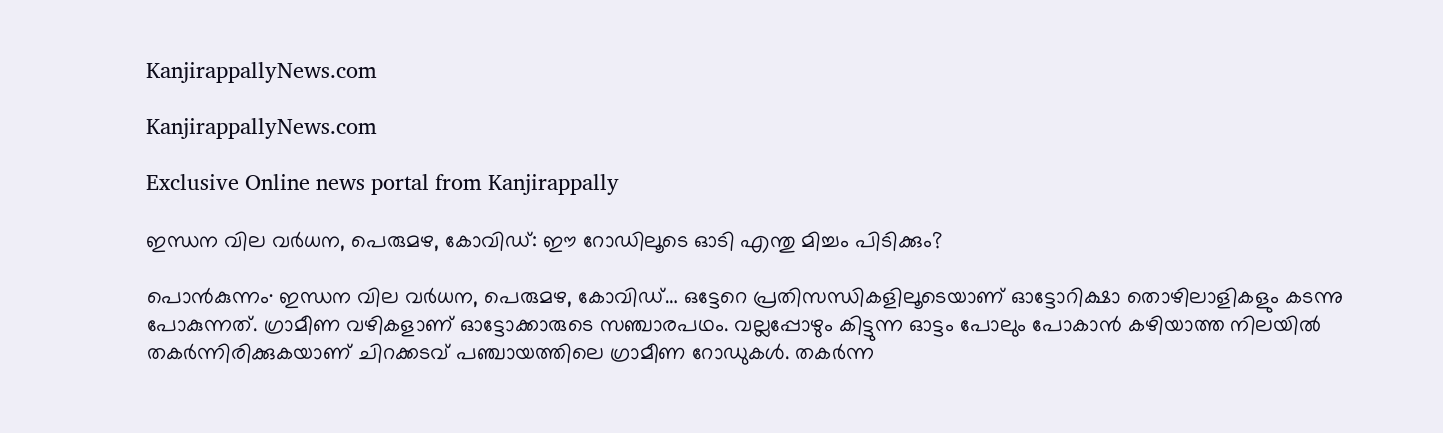KanjirappallyNews.com

KanjirappallyNews.com

Exclusive Online news portal from Kanjirappally

ഇന്ധന വില വർധന, പെരുമഴ, കോവിഡ്: ഈ റോഡിലൂടെ ഓടി എന്തു മിച്ചം പിടിക്കും?

പൊൻകുന്നം∙ ഇന്ധന വില വർധന, പെരുമഴ, കോവിഡ്… ഒട്ടേറെ പ്രതിസന്ധികളിലൂടെയാണ് ഓട്ടോറിക്ഷാ തൊഴിലാളികളും കടന്നു പോകുന്നത്. ഗ്രാമീണ വഴികളാണ് ഓട്ടോക്കാരുടെ സഞ്ചാരപഥം. വല്ലപ്പോഴും കിട്ടുന്ന ഓട്ടം പോലും പോകാൻ കഴിയാത്ത നിലയിൽ തകർന്നിരിക്കുകയാണ് ചിറക്കടവ് പഞ്ചായത്തിലെ ഗ്രാമീണ റോഡുകൾ. തകർന്ന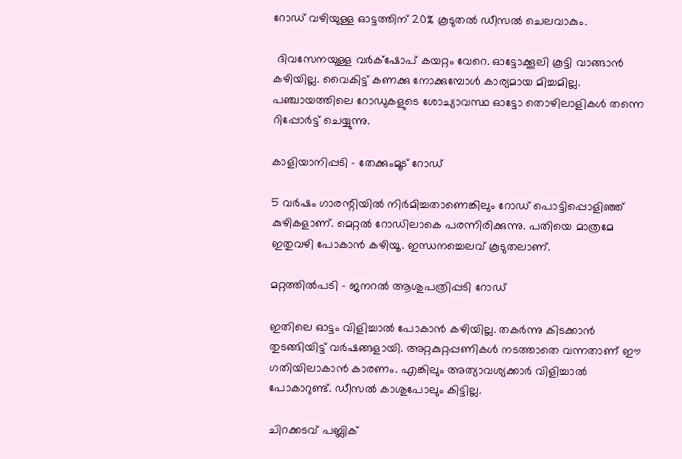റോഡ് വഴിയുള്ള ഓട്ടത്തിന് 20% കൂടുതൽ ഡീസൽ ചെലവാകും.

 ദിവസേനയുള്ള വർക്‌ഷോപ് കയറ്റം വേറെ. ഓട്ടോക്കൂലി കൂട്ടി വാങ്ങാൻ കഴിയില്ല. വൈകിട്ട് കണക്കു നോക്കുമ്പോൾ കാര്യമായ മിച്ചമില്ല. പഞ്ചായത്തിലെ റോഡുകളുടെ ശോച്യാവസ്ഥ ഓട്ടോ തൊഴിലാളികൾ തന്നെ റിപ്പോർട്ട് ചെയ്യുന്നു.

കാളിയാനിപ്പടി – തേക്കുംമൂട് റോഡ്

5 വർഷം ഗാരന്റിയിൽ നിർമിച്ചതാണെങ്കിലും റോഡ് പൊട്ടിപ്പൊളിഞ്ഞ് കുഴികളാണ്. മെറ്റൽ റോഡിലാകെ പരന്നിരിക്കുന്നു. പതിയെ മാത്രമേ ഇതുവഴി പോകാൻ കഴിയൂ. ഇന്ധനച്ചെലവ് കൂടുതലാണ്.

മറ്റത്തിൽപടി – ജനറൽ ആശുപത്രിപ്പടി റോഡ്

ഇതിലെ ഓട്ടം വിളിച്ചാൽ പോകാൻ കഴിയില്ല. തകർന്നു കിടക്കാൻ തുടങ്ങിയിട്ട് വർഷങ്ങളായി. അറ്റകുറ്റപ്പണികൾ നടത്താതെ വന്നതാണ് ഈ ഗതിയിലാകാൻ കാരണം. എങ്കിലും അത്യാവശ്യക്കാർ വിളിച്ചാൽ പോകാറുണ്ട്. ഡീസൽ കാശുപോലും കിട്ടില്ല.

ചിറക്കടവ് പബ്ലിക്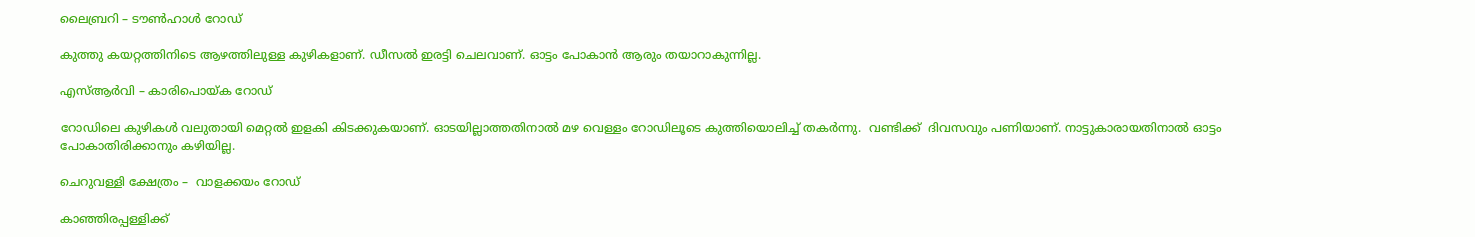ലൈബ്രറി – ടൗൺഹാൾ റോഡ്

കുത്തു കയറ്റത്തിനിടെ ആഴത്തിലുള്ള കുഴികളാണ്. ഡീസൽ ഇരട്ടി ചെലവാണ്. ഓട്ടം പോകാൻ ആരും തയാറാകുന്നില്ല.

എസ്ആർവി – കാരിപൊയ്ക റോഡ്

റോഡിലെ കുഴികൾ വലുതായി മെറ്റൽ ഇളകി കിടക്കുകയാണ്. ഓടയില്ലാത്തതിനാൽ മഴ വെള്ളം റോഡിലൂടെ കുത്തിയൊലിച്ച് തകർന്നു.  വണ്ടിക്ക്  ദിവസവും പണിയാണ്. നാട്ടുകാരായതിനാൽ ഓട്ടം പോകാതിരിക്കാനും കഴിയില്ല.

ചെറുവള്ളി ക്ഷേത്രം –  വാളക്കയം റോഡ്

കാഞ്ഞിരപ്പള്ളിക്ക്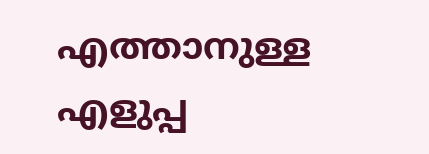എത്താനുള്ള എളുപ്പ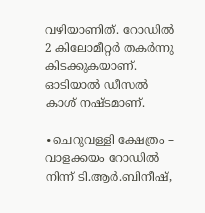വഴിയാണിത്. റോഡിൽ 2 കിലോമീറ്റർ തകർന്നു കിടക്കുകയാണ്. ഓടിയാൽ ഡീസൽ കാശ് നഷ്ടമാണ്.

∙ചെറുവള്ളി ക്ഷേത്രം – വാളക്കയം റോഡിൽ നിന്ന് ടി.ആർ.ബിനീഷ്,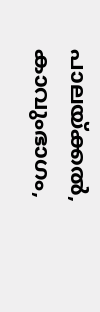പാലയ്ക്കൽ, കാവുംഭാഗം,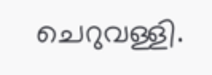ചെറുവള്ളി.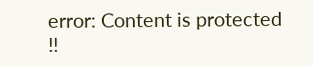error: Content is protected !!